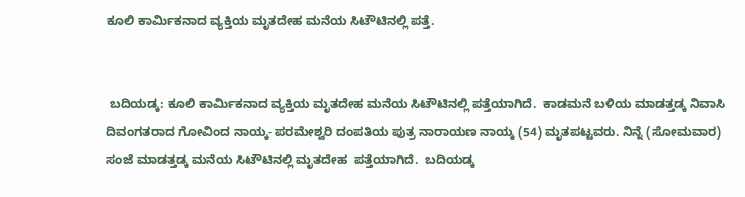ಕೂಲಿ ಕಾರ್ಮಿಕನಾದ ವ್ಯಕ್ತಿಯ ಮೃತದೇಹ ಮನೆಯ ಸಿಟೌಟಿನಲ್ಲಿ‌ ಪತ್ತೆ.


 ಬದಿಯಡ್ಕ: ಕೂಲಿ‌ ಕಾರ್ಮಿಕನಾದ ವ್ಯಕ್ತಿಯ ಮೃತದೇಹ ಮನೆಯ ಸಿಟೌಟಿನಲ್ಲಿ ಪತ್ತೆಯಾಗಿದೆ.  ಕಾಡಮನೆ ಬಳಿಯ‌ ಮಾಡತ್ತಡ್ಕ ನಿವಾಸಿ ದಿವಂಗತರಾದ ಗೋವಿಂದ‌ ನಾಯ್ಕ- ಪರಮೇಶ್ವರಿ ದಂಪತಿಯ‌ ಪುತ್ರ ನಾರಾಯಣ ನಾಯ್ಕ (54) ಮೃತಪಟ್ಟವರು. ನಿನ್ನೆ (ಸೋಮವಾರ) ಸಂಜೆ ಮಾಡತ್ತಡ್ಕ ಮನೆಯ ಸಿಟೌಟಿನಲ್ಲಿ‌ ಮೃತದೇಹ  ಪತ್ತೆಯಾಗಿದೆ.  ಬದಿಯಡ್ಕ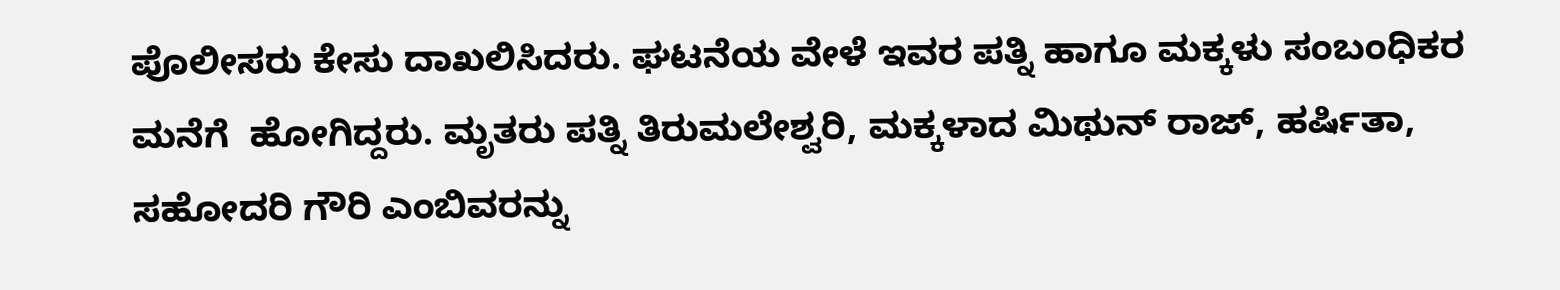ಪೊಲೀಸರು ಕೇಸು ದಾಖಲಿಸಿದರು. ಘಟನೆಯ ವೇಳೆ ಇವರ ಪತ್ನಿ ಹಾಗೂ ಮಕ್ಕಳು ಸಂಬಂಧಿಕರ‌ ಮನೆಗೆ  ಹೋಗಿದ್ದರು. ಮೃತರು‌ ಪತ್ನಿ ತಿರುಮಲೇಶ್ವರಿ, ಮಕ್ಕಳಾದ ಮಿಥುನ್ ರಾಜ್, ಹರ್ಷಿತಾ, ಸಹೋದರಿ‌ ಗೌರಿ ಎಂಬಿವರನ್ನು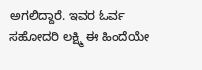ಅಗಲಿದ್ದಾರೆ. ಇವರ ಓರ್ವ ಸಹೋದರಿ ಲಕ್ಷ್ಮಿ ಈ ಹಿಂದೆಯೇ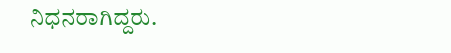ನಿಧನರಾಗಿದ್ದರು.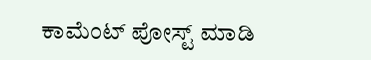ಕಾಮೆಂಟ್‌‌ ಪೋಸ್ಟ್‌ ಮಾಡಿ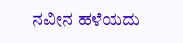ನವೀನ ಹಳೆಯದು